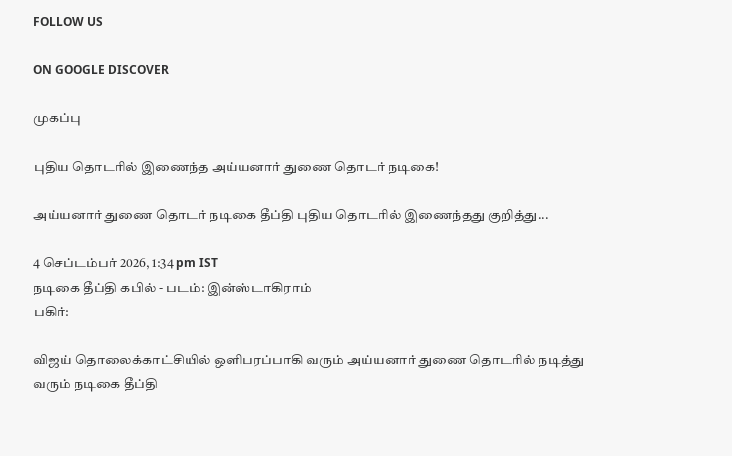FOLLOW US

ON GOOGLE DISCOVER

முகப்பு

புதிய தொடரில் இணைந்த அய்யனார் துணை தொடர் நடிகை!

அய்யனார் துணை தொடர் நடிகை தீப்தி புதிய தொடரில் இணைந்தது குறித்து...

4 செப்டம்பர் 2026, 1:34 pm IST
நடிகை தீப்தி கபில் - படம்: இன்ஸ்டாகிராம்
பகிர்:

விஜய் தொலைக்காட்சியில் ஒளிபரப்பாகி வரும் அய்யனார் துணை தொடரில் நடித்து வரும் நடிகை தீப்தி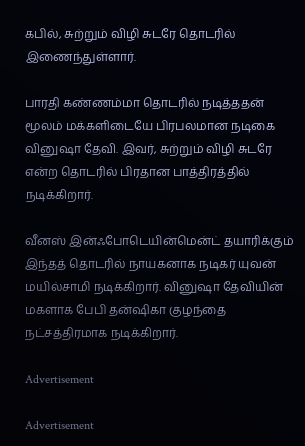கபில், சுற்றும் விழி சுடரே தொடரில் இணைந்துள்ளார்.

பாரதி கண்ணம்மா தொடரில் நடித்ததன் மூலம் மக்களிடையே பிரபலமான நடிகை வினுஷா தேவி. இவர், சுற்றும் விழி சுடரே என்ற தொடரில் பிரதான பாத்திரத்தில் நடிக்கிறார்.

வீனஸ் இன்ஃபோடெயின்மென்ட் தயாரிக்கும் இந்தத் தொடரில் நாயகனாக நடிகர் யுவன் மயில்சாமி நடிக்கிறார். வினுஷா தேவியின் மகளாக பேபி தன்ஷிகா குழந்தை நட்சத்திரமாக நடிக்கிறார்.

Advertisement

Advertisement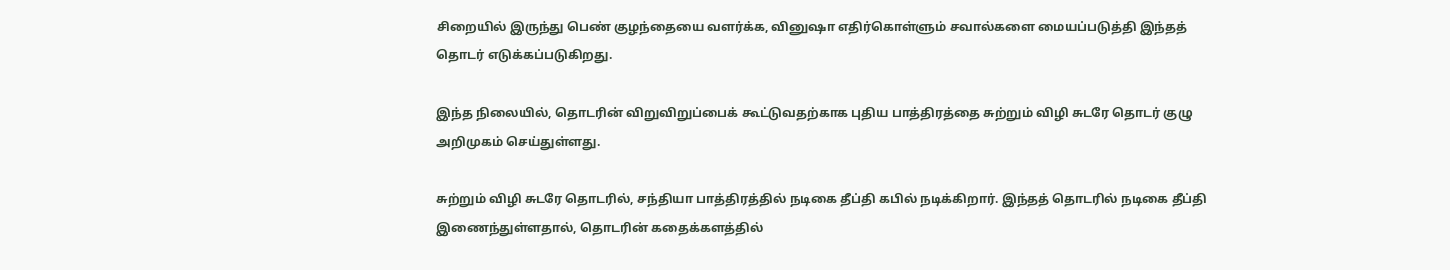சிறையில் இருந்து பெண் குழந்தையை வளர்க்க, வினுஷா எதிர்கொள்ளும் சவால்களை மையப்படுத்தி இந்தத் தொடர் எடுக்கப்படுகிறது.

இந்த நிலையில், தொடரின் விறுவிறுப்பைக் கூட்டுவதற்காக புதிய பாத்திரத்தை சுற்றும் விழி சுடரே தொடர் குழு அறிமுகம் செய்துள்ளது.

சுற்றும் விழி சுடரே தொடரில், சந்தியா பாத்திரத்தில் நடிகை தீப்தி கபில் நடிக்கிறார். இந்தத் தொடரில் நடிகை தீப்தி இணைந்துள்ளதால், தொடரின் கதைக்களத்தில்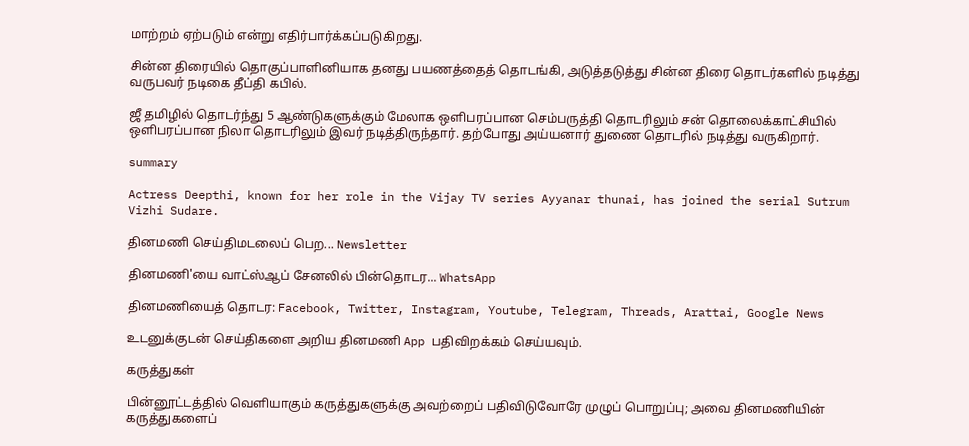மாற்றம் ஏற்படும் என்று எதிர்பார்க்கப்படுகிறது.

சின்ன திரையில் தொகுப்பாளினியாக தனது பயணத்தைத் தொடங்கி, அடுத்தடுத்து சின்ன திரை தொடர்களில் நடித்து வருபவர் நடிகை தீப்தி கபில்.

ஜீ தமிழில் தொடர்ந்து 5 ஆண்டுகளுக்கும் மேலாக ஒளிபரப்பான செம்பருத்தி தொடரிலும் சன் தொலைக்காட்சியில் ஒளிபரப்பான நிலா தொடரிலும் இவர் நடித்திருந்தார். தற்போது அய்யனார் துணை தொடரில் நடித்து வருகிறார்.

summary

Actress Deepthi, known for her role in the Vijay TV series Ayyanar thunai, has joined the serial Sutrum Vizhi Sudare.

தினமணி செய்திமடலைப் பெற... Newsletter

தினமணி'யை வாட்ஸ்ஆப் சேனலில் பின்தொடர... WhatsApp

தினமணியைத் தொடர: Facebook, Twitter, Instagram, Youtube, Telegram, Threads, Arattai, Google News

உடனுக்குடன் செய்திகளை அறிய தினமணி App பதிவிறக்கம் செய்யவும்.

கருத்துகள்

பின்னூட்டத்தில் வெளியாகும் கருத்துகளுக்கு அவற்றைப் பதிவிடுவோரே முழுப் பொறுப்பு; அவை தினமணியின் கருத்துகளைப்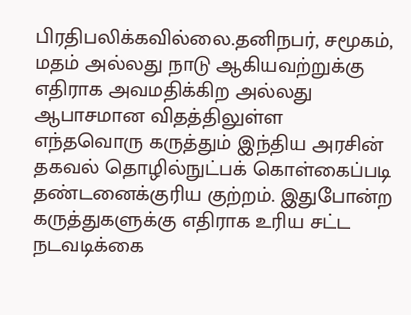பிரதிபலிக்கவில்லை.தனிநபர், சமூகம், மதம் அல்லது நாடு ஆகியவற்றுக்கு எதிராக அவமதிக்கிற அல்லது ஆபாசமான விதத்திலுள்ள எந்தவொரு கருத்தும் இந்திய அரசின் தகவல் தொழில்நுட்பக் கொள்கைப்படி தண்டனைக்குரிய குற்றம். இதுபோன்ற கருத்துகளுக்கு எதிராக உரிய சட்ட நடவடிக்கை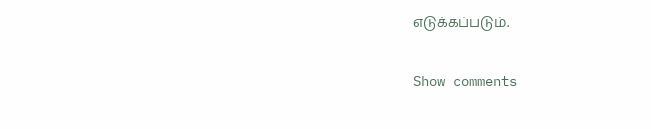எடுக்கப்படும்.

Show comments